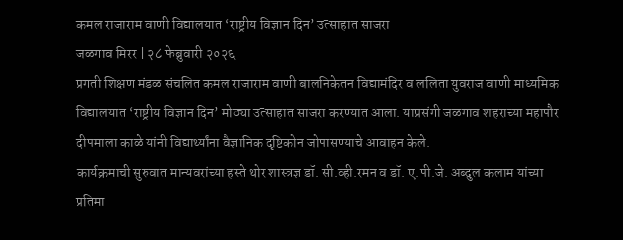कमल राजाराम वाणी विद्यालयात ‘राष्ट्रीय विज्ञान दिन’ उत्साहात साजरा
जळगाव मिरर | २८ फेब्रुवारी २०२६
प्रगती शिक्षण मंडळ संचलित कमल राजाराम वाणी बालनिकेतन विद्यामंदिर व ललिता युवराज वाणी माध्यमिक विद्यालयात ‘राष्ट्रीय विज्ञान दिन’ मोठ्या उत्साहात साजरा करण्यात आला. याप्रसंगी जळगाव शहराच्या महापौर दीपमाला काळे यांनी विद्यार्थ्यांना वैज्ञानिक दृष्टिकोन जोपासण्याचे आवाहन केले.
कार्यक्रमाची सुरुवात मान्यवरांच्या हस्ते थोर शास्त्रज्ञ डॉ. सी.व्ही.रमन व डॉ. ए.पी.जे. अब्दुल कलाम यांच्या प्रतिमा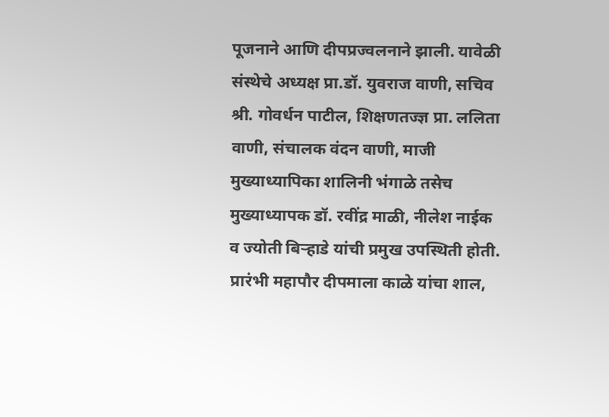पूजनाने आणि दीपप्रज्वलनाने झाली. यावेळी संस्थेचे अध्यक्ष प्रा.डॉ. युवराज वाणी, सचिव श्री. गोवर्धन पाटील, शिक्षणतज्ज्ञ प्रा. ललिता वाणी, संचालक वंदन वाणी, माजी मुख्याध्यापिका शालिनी भंगाळे तसेच मुख्याध्यापक डॉ. रवींद्र माळी, नीलेश नाईक व ज्योती बिऱ्हाडे यांची प्रमुख उपस्थिती होती. प्रारंभी महापौर दीपमाला काळे यांचा शाल,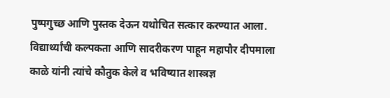पुष्पगुच्छ आणि पुस्तक देऊन यथोचित सत्कार करण्यात आला.
विद्यार्थ्यांची कल्पकता आणि सादरीकरण पाहून महापौर दीपमाला काळे यांनी त्यांचे कौतुक केले व भविष्यात शास्त्रज्ञ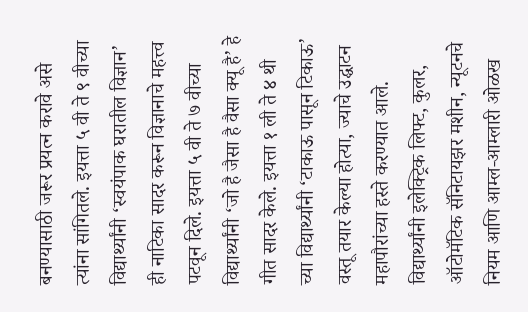बनण्यासाठी जरूर प्रयत्न करावे असे त्यांना सांगितले. इयत्ता ५ वी ते ९ वीच्या विद्यार्थ्यांनी ‘स्वयंपाक घरातील विज्ञान’ ही नाटिका सादर करून विज्ञानाचे महत्त्व पटवून दिले. इयत्ता ५ वी ते ७ वीच्या विद्यार्थ्यांनी ‘जो है जैसा है वैसा क्यू है’ हे गीत सादर केले. इयत्ता १ ली ते ४ थी च्या विद्यार्थ्यांनी ‘टाकाऊ पासून टिकाऊ’ वस्तू तयार केल्या होत्या, ज्याचे उद्घाटन महापौरांच्या हस्ते करण्यात आले.
विद्यार्थ्यांनी इलेक्ट्रिक लिफ्ट, कुलर, ऑटोमॅटिक सॅनिटायझर मशीन, न्यूटनचे नियम आणि आम्ल-आम्लारी ओळख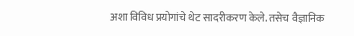अशा विविध प्रयोगांचे थेट सादरीकरण केले. तसेच वैज्ञानिक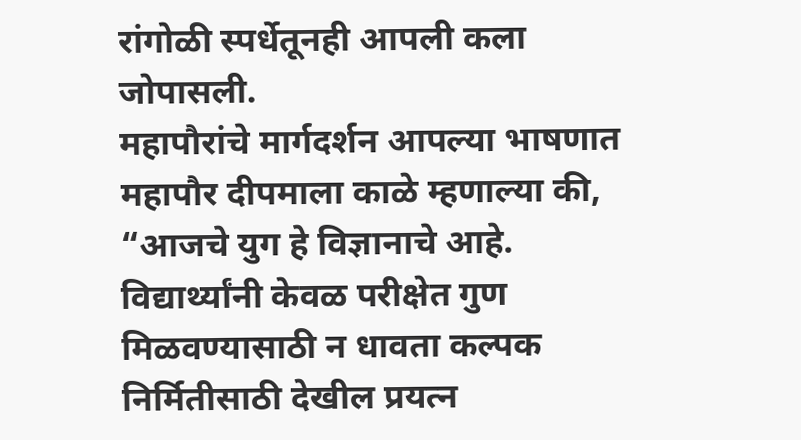रांगोळी स्पर्धेतूनही आपली कला जोपासली.
महापौरांचे मार्गदर्शन आपल्या भाषणात महापौर दीपमाला काळे म्हणाल्या की, “आजचे युग हे विज्ञानाचे आहे. विद्यार्थ्यांनी केवळ परीक्षेत गुण मिळवण्यासाठी न धावता कल्पक निर्मितीसाठी देखील प्रयत्न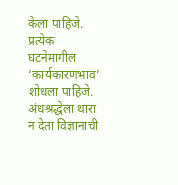केला पाहिजे. प्रत्येक घटनेमागील ‘कार्यकारणभाव’ शोधला पाहिजे. अंधश्रद्धेला थारा न देता विज्ञानाची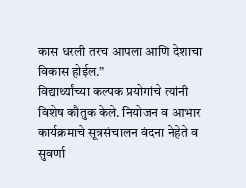कास धरली तरच आपला आणि देशाचा विकास होईल.”
विद्यार्थ्यांच्या कल्पक प्रयोगांचे त्यांनी विशेष कौतुक केले. नियोजन व आभार कार्यक्रमाचे सूत्रसंचालन वंदना नेहेते व सुवर्णा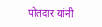पोतदार यांनी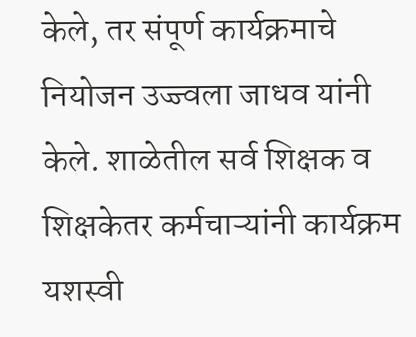केले, तर संपूर्ण कार्यक्रमाचे नियोजन उज्ज्वला जाधव यांनी केले. शाळेतील सर्व शिक्षक व शिक्षकेतर कर्मचाऱ्यांनी कार्यक्रम यशस्वी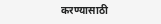करण्यासाठी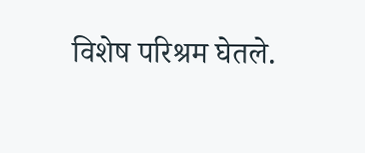विशेष परिश्रम घेतले.